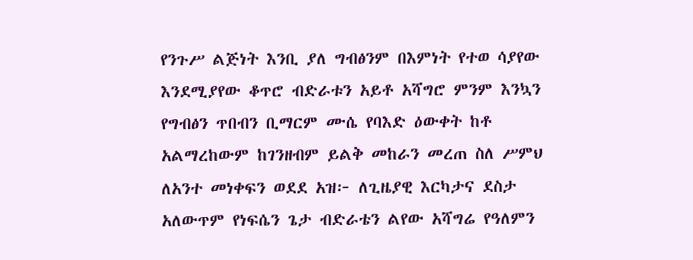የንጉሥ ልጅነት እንቢ ያለ ግብፅንም በእምነት የተወ ሳያየው እንደሚያየው ቆጥሮ ብድራቱን አይቶ አሻግሮ ምንም እንኳን የግብፅን ጥበብን ቢማርም ሙሴ የባእድ ዕውቀት ከቶ አልማረከውም ከገንዘብም ይልቅ መከራን መረጠ ስለ ሥምህ ለአንተ መነቀፍን ወደደ አዝ፦ ለጊዜያዊ እርካታና ደስታ አለውጥም የነፍሴን ጌታ ብድራቴን ልየው አሻግሬ የዓለምን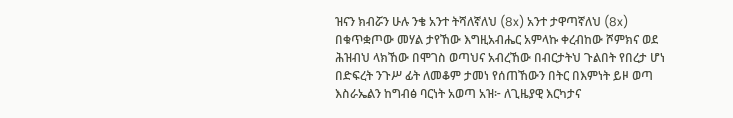ዝናን ክብሯን ሁሉ ንቄ አንተ ትሻለኛለህ (8x) አንተ ታዋጣኛለህ (8x) በቁጥቋጦው መሃል ታየኸው እግዚአብሔር አምላኩ ቀረብከው ሾምክና ወደ ሕዝብህ ላክኸው በሞገስ ወጣህና አብረኸው በብርታትህ ጉልበት የበረታ ሆነ በድፍረት ንጉሥ ፊት ለመቆም ታመነ የሰጠኸውን በትር በእምነት ይዞ ወጣ እስራኤልን ከግብፅ ባርነት አወጣ አዝ፦ ለጊዜያዊ እርካታና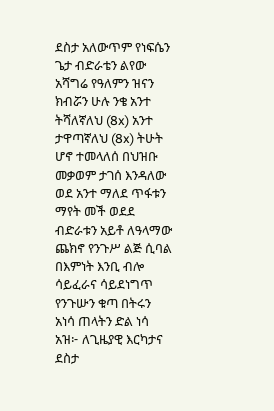ደስታ አለውጥም የነፍሴን ጌታ ብድራቴን ልየው አሻግሬ የዓለምን ዝናን ክብሯን ሁሉ ንቄ አንተ ትሻለኛለህ (8x) አንተ ታዋጣኛለህ (8x) ትሁት ሆኖ ተመላለሰ በህዝቡ መቃወም ታገሰ እንዳለው ወደ አንተ ማለደ ጥፋቱን ማየት መች ወደደ ብድራቱን አይቶ ለዓላማው ጨክኖ የንጉሥ ልጅ ሲባል በእምነት እንቢ ብሎ ሳይፈራና ሳይደነግጥ የንጉሡን ቁጣ በትሩን አነሳ ጠላትን ድል ነሳ አዝ፦ ለጊዜያዊ እርካታና ደስታ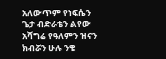አለውጥም የነፍሴን ጌታ ብድራቴን ልየው አሻግሬ የዓለምን ዝናን ክብሯን ሁሉ ንቄ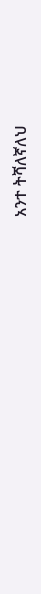አንተ ትሻለኛለህ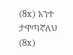(8x) አንተ ታዋጣኛለህ (8x)